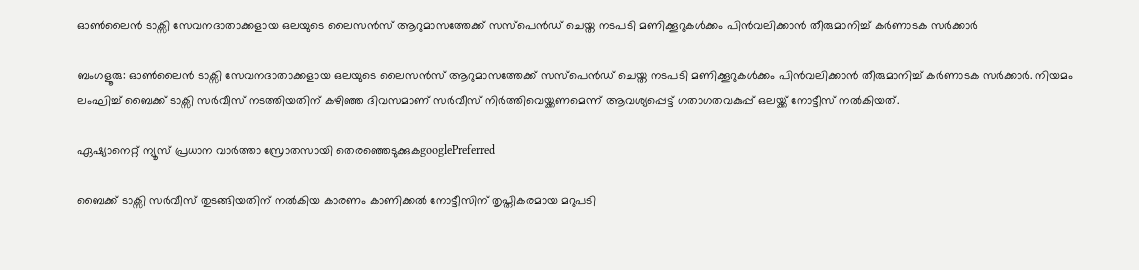ഓണ്‍ലൈന്‍ ടാക്സി സേവനദാതാക്കളായ ഒലയുടെ ലൈസന്‍സ് ആറുമാസത്തേക്ക് സസ്പെന്‍ഡ് ചെയ്ത നടപടി മണിക്കൂറുകള്‍ക്കം പിന്‍വലിക്കാന്‍ തീരുമാനിച്ച് കർണാടക സർക്കാർ

ബംഗളൂരു: ഓണ്‍ലൈന്‍ ടാക്സി സേവനദാതാക്കളായ ഒലയുടെ ലൈസന്‍സ് ആറുമാസത്തേക്ക് സസ്പെന്‍ഡ് ചെയ്ത നടപടി മണിക്കൂറുകള്‍ക്കം പിന്‍വലിക്കാന്‍ തീരുമാനിച്ച് കർണാടക സർക്കാർ. നിയമം ലംഘിച്ച് ബൈക്ക് ടാക്സി സര്‍വീസ് നടത്തിയതിന് കഴിഞ്ഞ ദിവസമാണ് സര്‍വീസ് നിര്‍ത്തിവെയ്ക്കണമെന്ന് ആവശ്യപ്പെട്ട് ഗതാഗതവകുപ്പ് ഒലയ്ക്ക് നോട്ടീസ് നല്‍കിയത്.

ഏഷ്യാനെറ്റ് ന്യൂസ് പ്രധാന വാർത്താ സ്രോതസായി തെരഞ്ഞെടുക്കുകgooglePreferred

ബൈക്ക് ടാക്സി സര്‍വീസ് തുടങ്ങിയതിന് നല്‍കിയ കാരണം കാണിക്കല്‍ നോട്ടീസിന് തൃപ്തികരമായ മറുപടി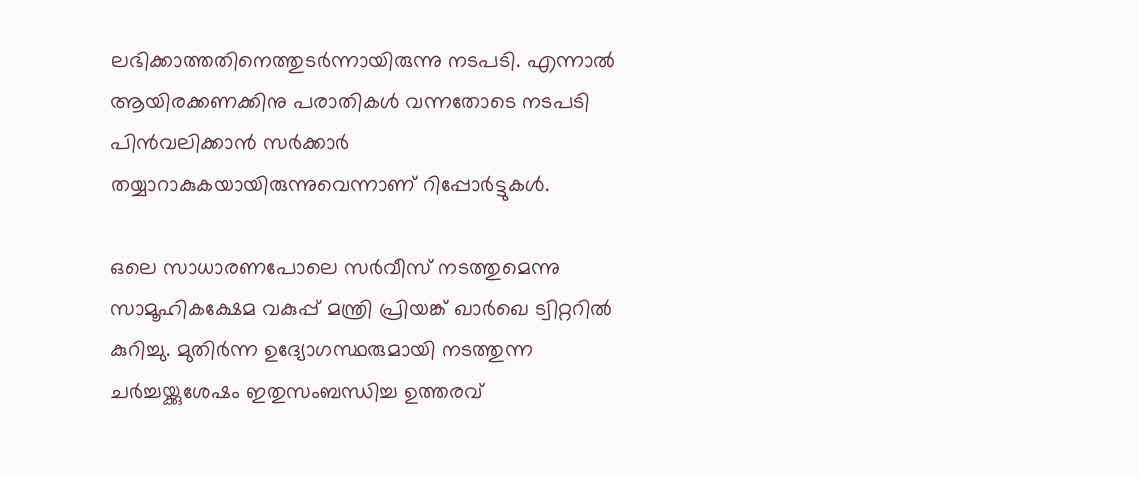ലഭിക്കാത്തതിനെത്തുടര്‍ന്നായിരുന്നു നടപടി. എന്നാല്‍ ആയിരക്കണക്കിനു പരാതികള്‍ വന്നതോടെ നടപടി പിന്‍വലിക്കാന്‍ സര്‍ക്കാര്‍ തയ്യാറാകുകയായിരുന്നുവെന്നാണ് റിപ്പോര്‍ട്ടുകള്‍.

ഒലെ സാധാരണപോലെ സര്‍വീസ് നടത്തുമെന്നു സാമൂഹികക്ഷേമ വകുപ്പ് മന്ത്രി പ്രിയങ്ക് ഖാര്‍ഖെ ട്വിറ്ററില്‍ കുറിച്ചു. മുതിര്‍ന്ന ഉദ്യോഗസ്ഥരുമായി നടത്തുന്ന ചര്‍ച്ചയ്ക്കുശേഷം ഇതുസംബന്ധിച്ച ഉത്തരവ്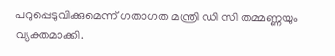പറുപ്പെടുവിക്കുമെന്ന് ഗതാഗത മന്ത്രി ഡി സി തമ്മണ്ണയും വ്യക്തമാക്കി.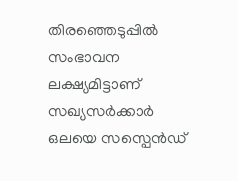തിരഞ്ഞെടുപ്പില്‍ സംഭാവന ലക്ഷ്യമിട്ടാണ് സഖ്യസര്‍ക്കാര്‍ ഒലയെ സസ്പെന്‍ഡ്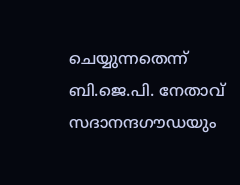ചെയ്യുന്നതെന്ന് ബി.ജെ.പി. നേതാവ് സദാനന്ദഗൗഡയും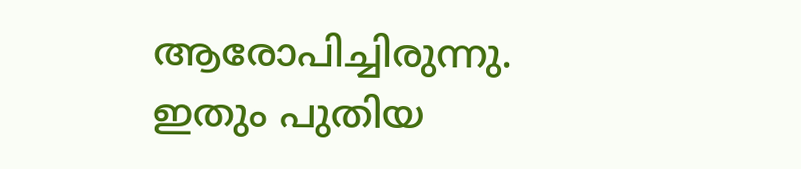ആരോപിച്ചിരുന്നു. ഇതും പുതിയ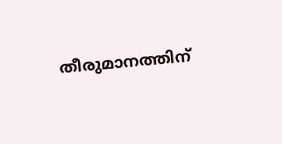തീരുമാനത്തിന്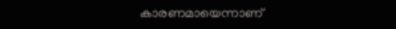കാരണമായെന്നാണ്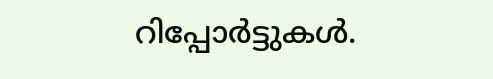റിപ്പോര്‍ട്ടുകള്‍.